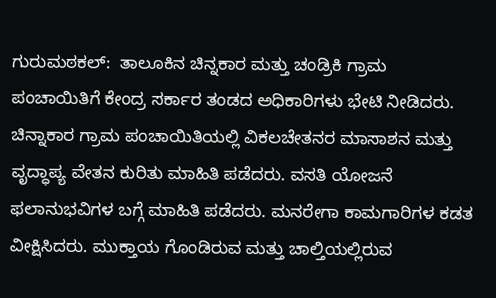ಗುರುಮಠಕಲ್:  ತಾಲೂಕಿನ ಚಿನ್ನಕಾರ ಮತ್ತು ಚಂಡ್ರಿಕಿ ಗ್ರಾಮ ಪಂಚಾಯಿತಿಗೆ ಕೇಂದ್ರ ಸರ್ಕಾರ ತಂಡದ ಅಧಿಕಾರಿಗಳು ಭೇಟಿ ನೀಡಿದರು. ಚಿನ್ನಾಕಾರ ಗ್ರಾಮ ಪಂಚಾಯಿತಿಯಲ್ಲಿ ವಿಕಲಚೇತನರ ಮಾಸಾಶನ ಮತ್ತು ವೃದ್ಧಾಪ್ಯ ವೇತನ ಕುರಿತು ಮಾಹಿತಿ ಪಡೆದರು. ವಸತಿ ಯೋಜನೆ ಫಲಾನುಭವಿಗಳ ಬಗ್ಗೆ ಮಾಹಿತಿ ಪಡೆದರು. ಮನರೇಗಾ ಕಾಮಗಾರಿಗಳ ಕಡತ ವೀಕ್ಷಿಸಿದರು. ಮುಕ್ತಾಯ ಗೊಂಡಿರುವ ಮತ್ತು ಚಾಲ್ತಿಯಲ್ಲಿರುವ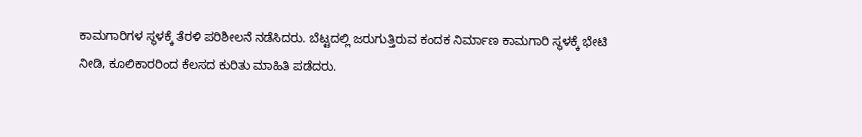ಕಾಮಗಾರಿಗಳ ಸ್ಥಳಕ್ಕೆ ತೆರಳಿ ಪರಿಶೀಲನೆ ನಡೆಸಿದರು. ಬೆಟ್ಟದಲ್ಲಿ ಜರುಗುತ್ತಿರುವ ಕಂದಕ ನಿರ್ಮಾಣ ಕಾಮಗಾರಿ ಸ್ಥಳಕ್ಕೆ ಭೇಟಿ ನೀಡಿ, ಕೂಲಿಕಾರರಿಂದ ಕೆಲಸದ ಕುರಿತು ಮಾಹಿತಿ ಪಡೆದರು.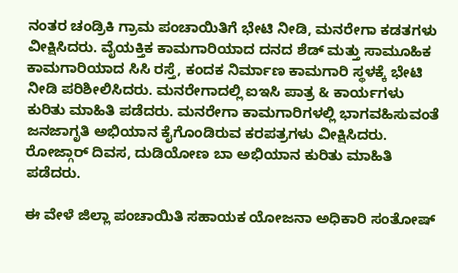ನಂತರ ಚಂಡ್ರಿಕಿ ಗ್ರಾಮ ಪಂಚಾಯಿತಿಗೆ ಭೇಟಿ ನೀಡಿ, ಮನರೇಗಾ ಕಡತಗಳು ವೀಕ್ಷಿಸಿದರು. ವೈಯಕ್ತಿಕ ಕಾಮಗಾರಿಯಾದ ದನದ ಶೆಡ್ ಮತ್ತು ಸಾಮೂಹಿಕ ಕಾಮಗಾರಿಯಾದ ಸಿಸಿ ರಸ್ತೆ, ಕಂದಕ ನಿರ್ಮಾಣ ಕಾಮಗಾರಿ ಸ್ಥಳಕ್ಕೆ ಭೇಟಿ ನೀಡಿ ಪರಿಶೀಲಿಸಿದರು. ಮನರೇಗಾದಲ್ಲಿ ಐಇಸಿ ಪಾತ್ರ & ಕಾರ್ಯಗಳು ಕುರಿತು ಮಾಹಿತಿ ಪಡೆದರು. ಮನರೇಗಾ ಕಾಮಗಾರಿಗಳಲ್ಲಿ ಭಾಗವಹಿಸುವಂತೆ ಜನಜಾಗೃತಿ ಅಭಿಯಾನ ಕೈಗೊಂಡಿರುವ ಕರಪತ್ರಗಳು ವೀಕ್ಷಿಸಿದರು. ರೋಜ್ಗಾರ್ ದಿವಸ, ದುಡಿಯೋಣ ಬಾ ಅಭಿಯಾನ ಕುರಿತು ಮಾಹಿತಿ ಪಡೆದರು.

ಈ ವೇಳೆ ಜಿಲ್ಲಾ ಪಂಚಾಯಿತಿ ಸಹಾಯಕ ಯೋಜನಾ ಅಧಿಕಾರಿ ಸಂತೋಷ್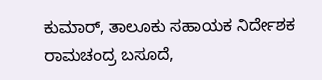ಕುಮಾರ್, ತಾಲೂಕು ಸಹಾಯಕ ನಿರ್ದೇಶಕ ರಾಮಚಂದ್ರ ಬಸೂದೆ,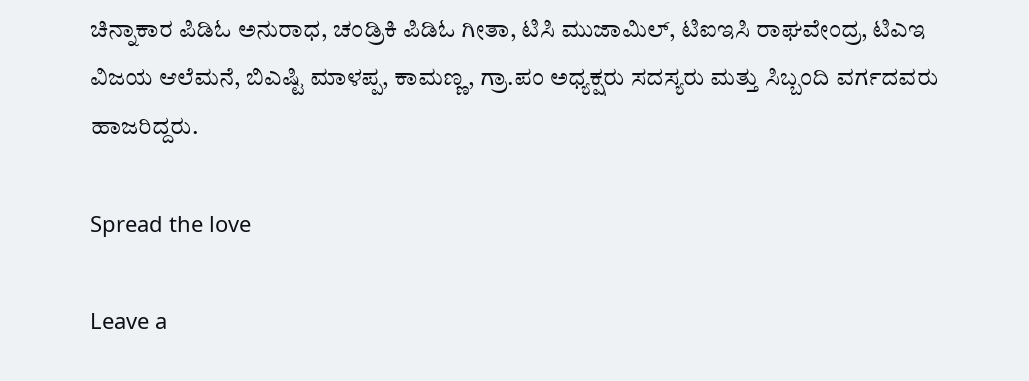ಚಿನ್ನಾಕಾರ ಪಿಡಿಓ ಅನುರಾಧ, ಚಂಡ್ರಿಕಿ ಪಿಡಿಓ ಗೀತಾ, ಟಿಸಿ ಮುಜಾಮಿಲ್, ಟಿಐಇಸಿ ರಾಘವೇಂದ್ರ, ಟಿಎಇ ವಿಜಯ ಆಲೆಮನೆ, ಬಿಎಷ್ಟಿ ಮಾಳಪ್ಪ, ಕಾಮಣ್ಣ, ಗ್ರಾ.ಪಂ ಅಧ್ಯಕ್ಷರು ಸದಸ್ಯರು ಮತ್ತು ಸಿಬ್ಬಂದಿ ವರ್ಗದವರು ಹಾಜರಿದ್ದರು.

Spread the love

Leave a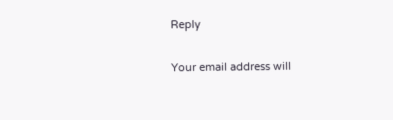Reply

Your email address will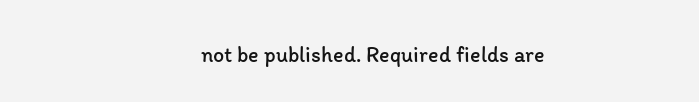not be published. Required fields are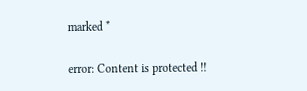marked *

error: Content is protected !!